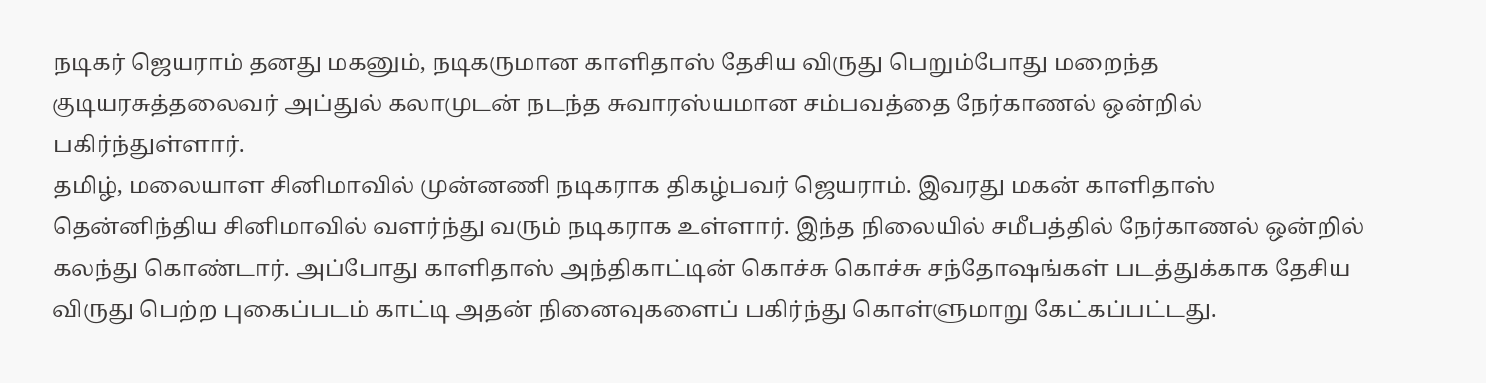நடிகர் ஜெயராம் தனது மகனும், நடிகருமான காளிதாஸ் தேசிய விருது பெறும்போது மறைந்த குடியரசுத்தலைவர் அப்துல் கலாமுடன் நடந்த சுவாரஸ்யமான சம்பவத்தை நேர்காணல் ஒன்றில் பகிர்ந்துள்ளார்.
தமிழ், மலையாள சினிமாவில் முன்னணி நடிகராக திகழ்பவர் ஜெயராம். இவரது மகன் காளிதாஸ் தென்னிந்திய சினிமாவில் வளர்ந்து வரும் நடிகராக உள்ளார். இந்த நிலையில் சமீபத்தில் நேர்காணல் ஒன்றில் கலந்து கொண்டார். அப்போது காளிதாஸ் அந்திகாட்டின் கொச்சு கொச்சு சந்தோஷங்கள் படத்துக்காக தேசிய விருது பெற்ற புகைப்படம் காட்டி அதன் நினைவுகளைப் பகிர்ந்து கொள்ளுமாறு கேட்கப்பட்டது.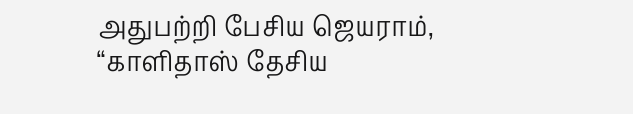அதுபற்றி பேசிய ஜெயராம், “காளிதாஸ் தேசிய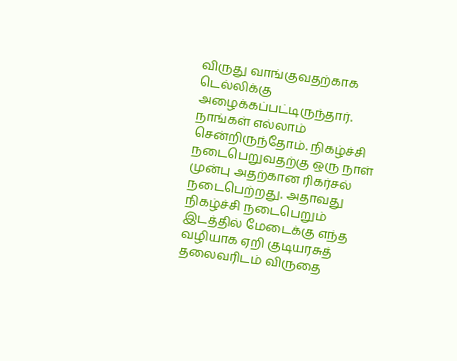விருது வாங்குவதற்காக டெல்லிக்கு அழைக்கப்பட்டிருந்தார். நாங்கள் எல்லாம் சென்றிருந்தோம். நிகழ்ச்சி நடைபெறுவதற்கு ஒரு நாள் முன்பு அதற்கான ரிகர்சல் நடைபெற்றது. அதாவது நிகழ்ச்சி நடைபெறும் இடத்தில் மேடைக்கு எந்த வழியாக ஏறி குடியரசுத் தலைவரிடம் விருதை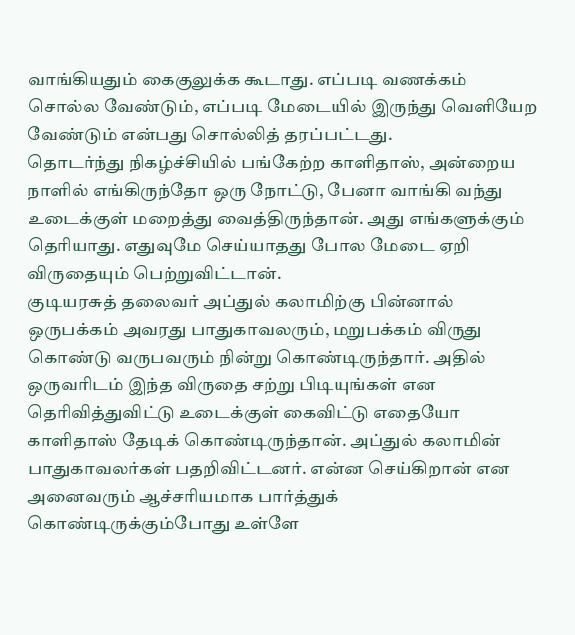வாங்கியதும் கைகுலுக்க கூடாது. எப்படி வணக்கம் சொல்ல வேண்டும், எப்படி மேடையில் இருந்து வெளியேற வேண்டும் என்பது சொல்லித் தரப்பட்டது.
தொடர்ந்து நிகழ்ச்சியில் பங்கேற்ற காளிதாஸ், அன்றைய நாளில் எங்கிருந்தோ ஒரு நோட்டு, பேனா வாங்கி வந்து உடைக்குள் மறைத்து வைத்திருந்தான். அது எங்களுக்கும் தெரியாது. எதுவுமே செய்யாதது போல மேடை ஏறி விருதையும் பெற்றுவிட்டான்.
குடியரசுத் தலைவர் அப்துல் கலாமிற்கு பின்னால் ஒருபக்கம் அவரது பாதுகாவலரும், மறுபக்கம் விருது கொண்டு வருபவரும் நின்று கொண்டிருந்தார். அதில் ஒருவரிடம் இந்த விருதை சற்று பிடியுங்கள் என தெரிவித்துவிட்டு உடைக்குள் கைவிட்டு எதையோ காளிதாஸ் தேடிக் கொண்டிருந்தான். அப்துல் கலாமின் பாதுகாவலர்கள் பதறிவிட்டனர். என்ன செய்கிறான் என அனைவரும் ஆச்சரியமாக பார்த்துக் கொண்டிருக்கும்போது உள்ளே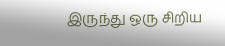இருந்து ஒரு சிறிய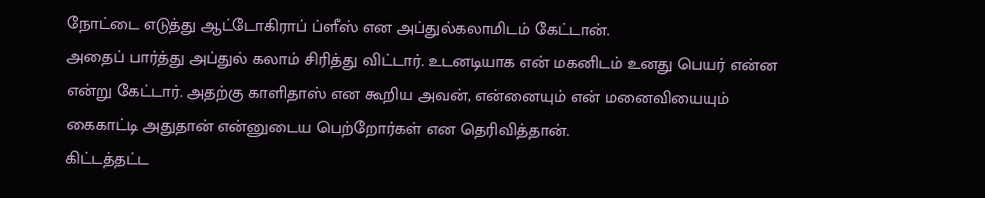நோட்டை எடுத்து ஆட்டோகிராப் ப்ளீஸ் என அப்துல்கலாமிடம் கேட்டான்.
அதைப் பார்த்து அப்துல் கலாம் சிரித்து விட்டார். உடனடியாக என் மகனிடம் உனது பெயர் என்ன என்று கேட்டார். அதற்கு காளிதாஸ் என கூறிய அவன், என்னையும் என் மனைவியையும் கைகாட்டி அதுதான் என்னுடைய பெற்றோர்கள் என தெரிவித்தான்.
கிட்டத்தட்ட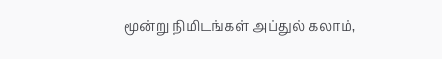மூன்று நிமிடங்கள் அப்துல் கலாம்,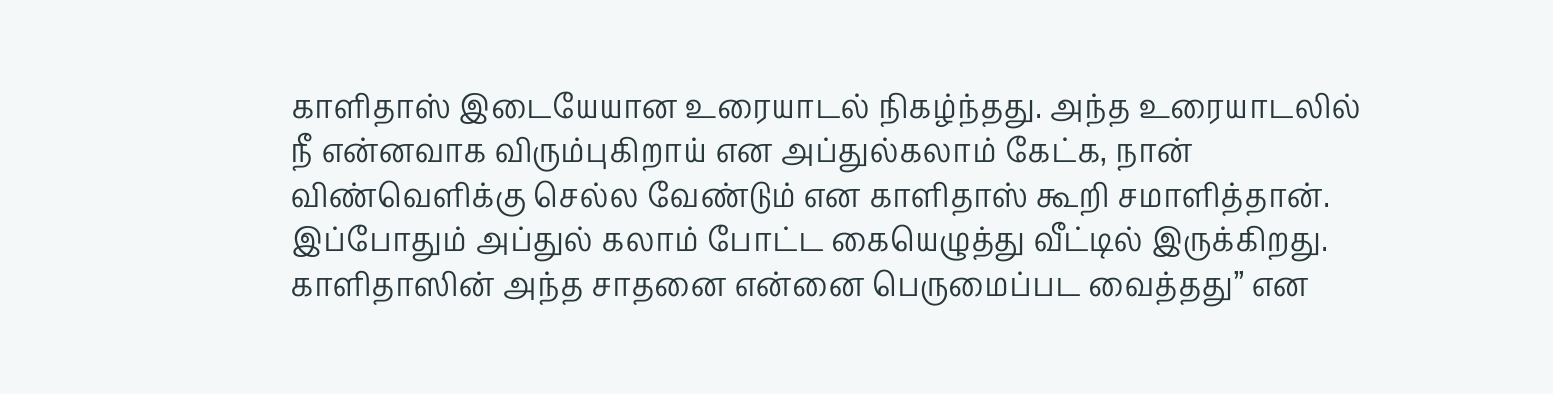காளிதாஸ் இடையேயான உரையாடல் நிகழ்ந்தது. அந்த உரையாடலில் நீ என்னவாக விரும்புகிறாய் என அப்துல்கலாம் கேட்க, நான் விண்வெளிக்கு செல்ல வேண்டும் என காளிதாஸ் கூறி சமாளித்தான். இப்போதும் அப்துல் கலாம் போட்ட கையெழுத்து வீட்டில் இருக்கிறது. காளிதாஸின் அந்த சாதனை என்னை பெருமைப்பட வைத்தது” என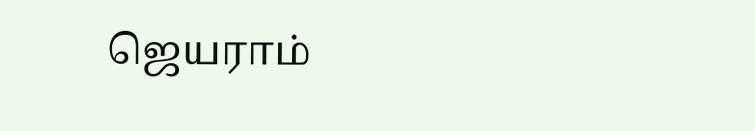ஜெயராம்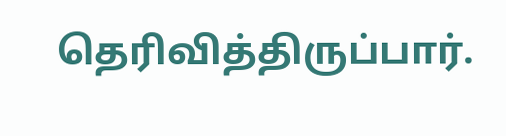தெரிவித்திருப்பார்.